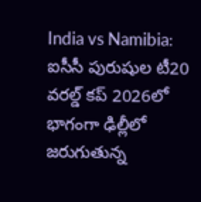India vs Namibia: ఐసీసీ పురుషుల టీ20 వరల్డ్ కప్ 2026లో భాగంగా ఢిల్లీలో జరుగుతున్న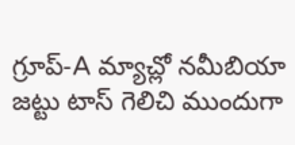గ్రూప్-A మ్యాచ్లో నమీబియా జట్టు టాస్ గెలిచి ముందుగా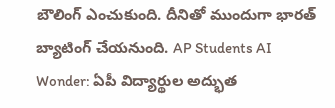బౌలింగ్ ఎంచుకుంది. దీనితో ముందుగా భారత్ బ్యాటింగ్ చేయనుంది. AP Students AI Wonder: ఏపీ విద్యార్థుల అద్భుత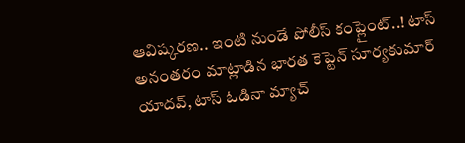ఆవిష్కరణ.. ఇంటి నుండే పోలీస్ కంప్లైంట్..! టాస్ అనంతరం మాట్లాడిన భారత కెప్టెన్ సూర్యకుమార్ యాదవ్, టాస్ ఓడినా మ్యాచ్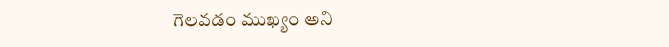గెలవడం ముఖ్యం అని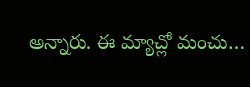అన్నారు. ఈ మ్యాచ్లో మంచు…